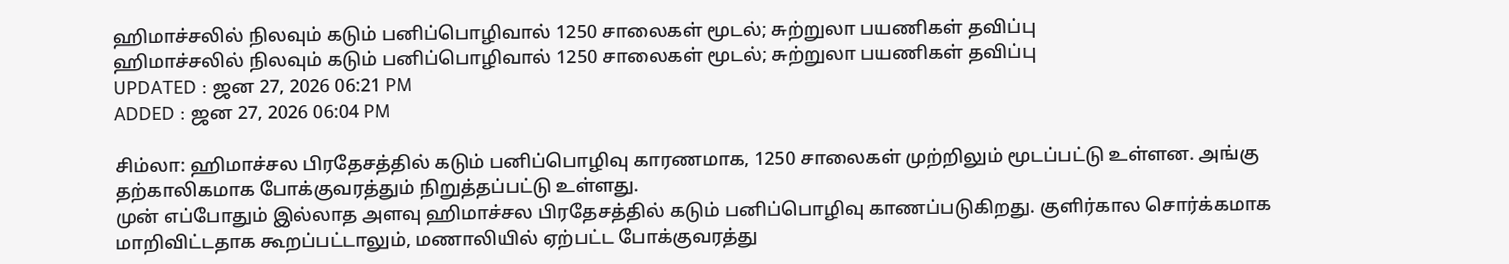ஹிமாச்சலில் நிலவும் கடும் பனிப்பொழிவால் 1250 சாலைகள் மூடல்; சுற்றுலா பயணிகள் தவிப்பு
ஹிமாச்சலில் நிலவும் கடும் பனிப்பொழிவால் 1250 சாலைகள் மூடல்; சுற்றுலா பயணிகள் தவிப்பு
UPDATED : ஜன 27, 2026 06:21 PM
ADDED : ஜன 27, 2026 06:04 PM

சிம்லா: ஹிமாச்சல பிரதேசத்தில் கடும் பனிப்பொழிவு காரணமாக, 1250 சாலைகள் முற்றிலும் மூடப்பட்டு உள்ளன. அங்கு தற்காலிகமாக போக்குவரத்தும் நிறுத்தப்பட்டு உள்ளது.
முன் எப்போதும் இல்லாத அளவு ஹிமாச்சல பிரதேசத்தில் கடும் பனிப்பொழிவு காணப்படுகிறது. குளிர்கால சொர்க்கமாக மாறிவிட்டதாக கூறப்பட்டாலும், மணாலியில் ஏற்பட்ட போக்குவரத்து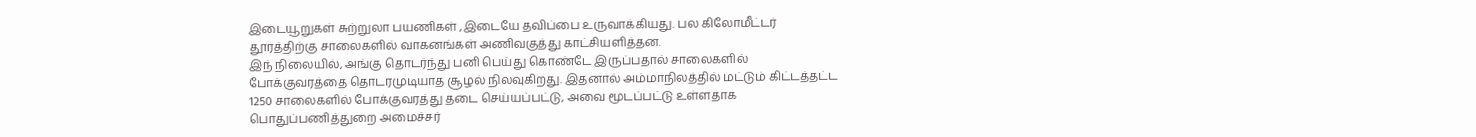இடையூறுகள் சுற்றுலா பயணிகள் ,இடையே தவிப்பை உருவாக்கியது. பல கிலோமீட்டர் தூரத்திற்கு சாலைகளில் வாகனங்கள் அணிவகுத்து காட்சியளித்தன.
இந் நிலையில், அங்கு தொடர்ந்து பனி பெய்து கொண்டே இருப்பதால் சாலைகளில் போக்குவரத்தை தொடரமுடியாத சூழல் நிலவுகிறது. இதனால் அம்மாநிலத்தில் மட்டும் கிட்டத்தட்ட 1250 சாலைகளில் போக்குவரத்து தடை செய்யப்பட்டு, அவை மூடப்பட்டு உள்ளதாக பொதுப்பணித்துறை அமைச்சர்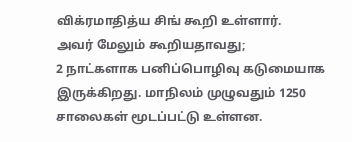விக்ரமாதித்ய சிங் கூறி உள்ளார்.
அவர் மேலும் கூறியதாவது;
2 நாட்களாக பனிப்பொழிவு கடுமையாக இருக்கிறது. மாநிலம் முழுவதும் 1250 சாலைகள் மூடப்பட்டு உள்ளன.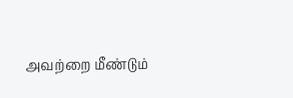அவற்றை மீண்டும்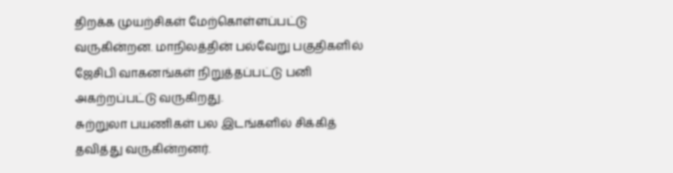திறக்க முயற்சிகள் மேற்கொள்ளப்பட்டு வருகின்றன. மாநிலத்தின் பல்வேறு பகுதிகளில் ஜேசிபி வாகனங்கள் நிறுத்தப்பட்டு பனி அகற்றப்பட்டு வருகிறது.
சுற்றுலா பயணிகள் பல இடங்களில் சிக்கித் தவித்து வருகின்றனர்.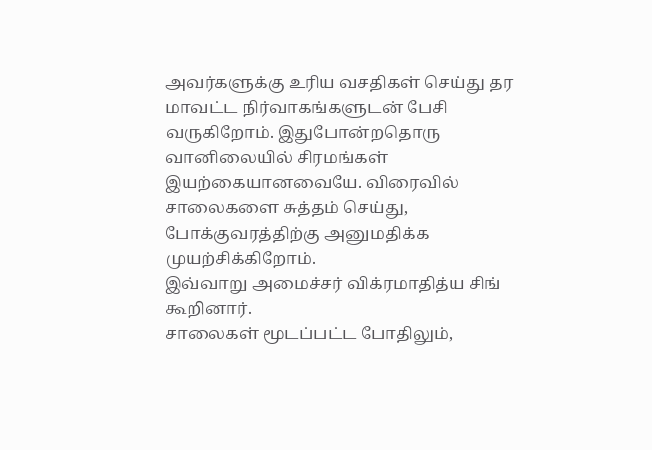அவர்களுக்கு உரிய வசதிகள் செய்து தர மாவட்ட நிர்வாகங்களுடன் பேசி வருகிறோம். இதுபோன்றதொரு வானிலையில் சிரமங்கள் இயற்கையானவையே. விரைவில் சாலைகளை சுத்தம் செய்து, போக்குவரத்திற்கு அனுமதிக்க முயற்சிக்கிறோம்.
இவ்வாறு அமைச்சர் விக்ரமாதித்ய சிங் கூறினார்.
சாலைகள் மூடப்பட்ட போதிலும்,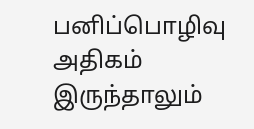பனிப்பொழிவு அதிகம் இருந்தாலும்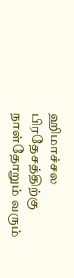ஹிமாச்சல பிரதேசத்திற்கு நாள்தோறும் வரும்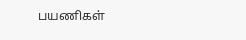பயணிகள்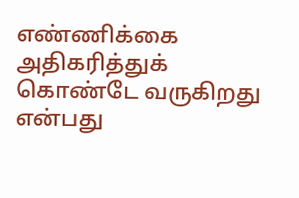எண்ணிக்கை அதிகரித்துக் கொண்டே வருகிறது என்பது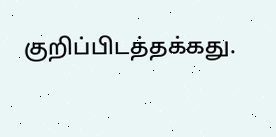குறிப்பிடத்தக்கது.